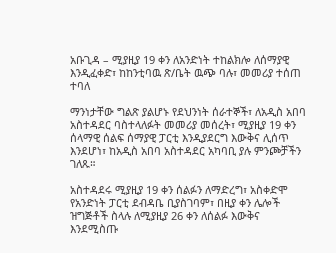አቡጊዳ – ሚያዚያ 19 ቀን ለአንድነት ተከልክሎ ለሰማያዊ እንዲፈቀድ፣ ከከንቲባዉ ጽ/ቤት ዉጭ ባሉ፣ መመሪያ ተሰጠ ተባለ

ማንነታቸው ግልጽ ያልሆኑ የደህንነት ሰራተኞች፣ ለአዲስ አበባ አስተዳደር ባስተላለፉት መመሪያ መሰረት፣ ሚያዚያ 19 ቀን ሰላማዊ ሰልፍ ሰማያዊ ፓርቲ እንዲያደርግ እውቅና ሊሰጥ እንደሆነ፣ ከአዲስ አበባ አስተዳደር አካባቢ ያሉ ምንጮቻችን ገለጹ።

አስተዳደሩ ሚያዚያ 19 ቀን ሰልፉን ለማድረግ፣ አስቀድሞ የአንድነት ፓርቲ ደብዳቤ ቢያስገባም፣ በዚያ ቀን ሌሎች ዝግጅቶች ስላሉ ለሚያዚያ 26 ቀን ለሰልፉ እውቅና እንደሚስጡ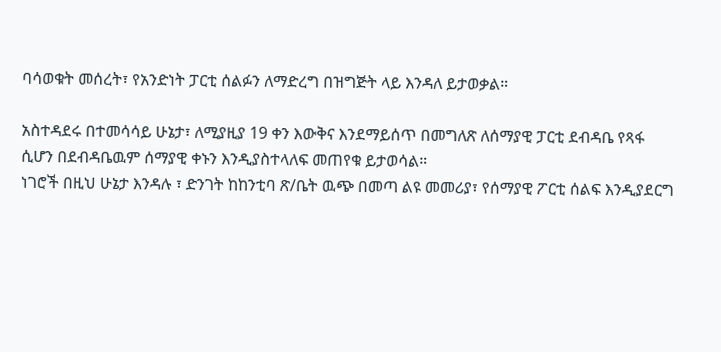ባሳወቁት መሰረት፣ የአንድነት ፓርቲ ሰልፉን ለማድረግ በዝግጅት ላይ እንዳለ ይታወቃል።

አስተዳደሩ በተመሳሳይ ሁኔታ፣ ለሚያዚያ 19 ቀን እውቅና እንደማይሰጥ በመግለጽ ለሰማያዊ ፓርቲ ደብዳቤ የጻፋ ሲሆን በደብዳቤዉም ሰማያዊ ቀኑን እንዲያስተላለፍ መጠየቁ ይታወሳል።
ነገሮች በዚህ ሁኔታ እንዳሉ ፣ ድንገት ከከንቲባ ጽ/ቤት ዉጭ በመጣ ልዩ መመሪያ፣ የሰማያዊ ፖርቲ ሰልፍ እንዲያደርግ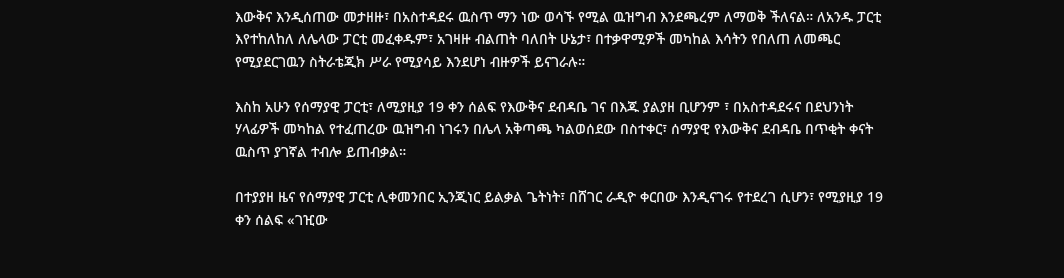እውቅና እንዲሰጠው መታዘዙ፣ በአስተዳደሩ ዉስጥ ማን ነው ወሳኙ የሚል ዉዝግብ እንደጫረም ለማወቅ ችለናል። ለአንዱ ፓርቲ እየተከለከለ ለሌላው ፓርቲ መፈቀዱም፣ አገዛዙ ብልጠት ባለበት ሁኔታ፣ በተቃዋሚዎች መካከል እሳትን የበለጠ ለመጫር የሚያደርገዉን ስትራቴጂክ ሥራ የሚያሳይ እንደሆነ ብዙዎች ይናገራሉ።

እስከ አሁን የሰማያዊ ፓርቲ፣ ለሚያዚያ 19 ቀን ሰልፍ የእውቅና ደብዳቤ ገና በእጁ ያልያዘ ቢሆንም ፣ በአስተዳደሩና በደህንነት ሃላፊዎች መካከል የተፈጠረው ዉዝግብ ነገሩን በሌላ አቅጣጫ ካልወሰደው በስተቀር፣ ሰማያዊ የእውቅና ደብዳቤ በጥቂት ቀናት ዉስጥ ያገኛል ተብሎ ይጠብቃል።

በተያያዘ ዜና የሰማያዊ ፓርቲ ሊቀመንበር ኢንጂነር ይልቃል ጌትነት፣ በሸገር ራዲዮ ቀርበው እንዲናገሩ የተደረገ ሲሆን፣ የሚያዚያ 19 ቀን ሰልፍ «ገዢው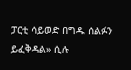ፓርቲ ሳይወድ በግዱ ሰልፉን ይፈቅዳል» ሲሉ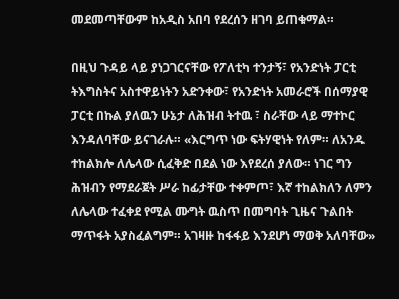መደመጣቸውም ከአዲስ አበባ የደረሰን ዘገባ ይጠቁማል።

በዚህ ጉዳይ ላይ ያነጋገርናቸው የፖለቲካ ተንታኝ፣ የአንድነት ፓርቲ ትእግስትና አስተዋይነትን አድንቀው፣ የአንድነት አመራሮች በሰማያዊ ፓርቲ በኩል ያለዉን ሁኔታ ለሕዝብ ትተዉ ፣ ስራቸው ላይ ማተኮር እንዳለባቸው ይናገራሉ። «እርግጥ ነው ፍትሃዊነት የለም። ለአንዱ ተከልክሎ ለሌላው ሲፈቅድ በደል ነው እየደረሰ ያለው። ነገር ግን ሕዝብን የማደራጀት ሥራ ከፊታቸው ተቀምጦ፣ እኛ ተከልክለን ለምን ለሌላው ተፈቀደ የሚል ሙግት ዉስጥ በመግባት ጊዜና ጉልበት ማጥፋት አያስፈልግም። አገዛዙ ከፋፋይ እንደሆነ ማወቅ አለባቸው»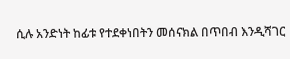ሲሉ አንድነት ከፊቱ የተደቀነበትን መሰናክል በጥበብ እንዲሻገር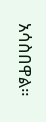አሳስበዋል።